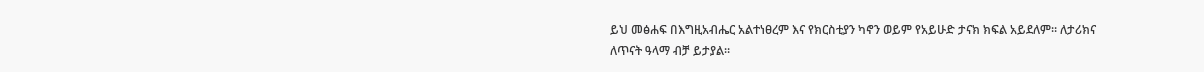ይህ መፅሐፍ በእግዚአብሔር አልተነፀረም እና የክርስቲያን ካኖን ወይም የአይሁድ ታናክ ክፍል አይደለም። ለታሪክና ለጥናት ዓላማ ብቻ ይታያል።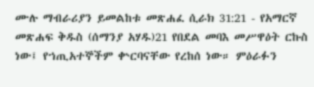ሙሉ ማብራሪያን ይመልከቱ መጽሐፈ ሲራክ 31:21 - የአማርኛ መጽሐፍ ቅዱስ (ሰማንያ አሃዱ)21 የበደል መባእ መሥዋዕት ርኩስ ነው፤ የኀጢአተኞችም ቍርባናቸው የረከሰ ነው። ምዕራፉን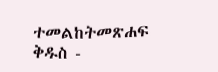ተመልከትመጽሐፍ ቅዱስ -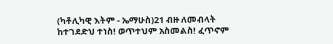(ካቶሊካዊ እትም - ኤማሁስ)21 ብዙ ለመብላት ከተገደድህ ተነስ! ወጥተህም አስመልስ! ፈጥኖም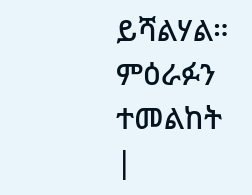ይሻልሃል። ምዕራፉን ተመልከት |